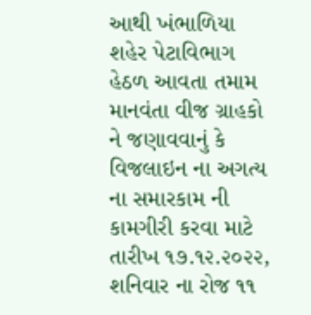આથી ખંભાળિયા શહેર પેટાવિભાગ હેઠળ આવતા તમામ માનવંતા વીજ ગ્રાહકો ને જણાવવાનું કે વિજલાઇન ના અગત્ય ના સમારકામ ની કામગીરી કરવા માટે તારીખ ૧૭.૧૨.૨૦૨૨, શનિવાર ના રોજ ૧૧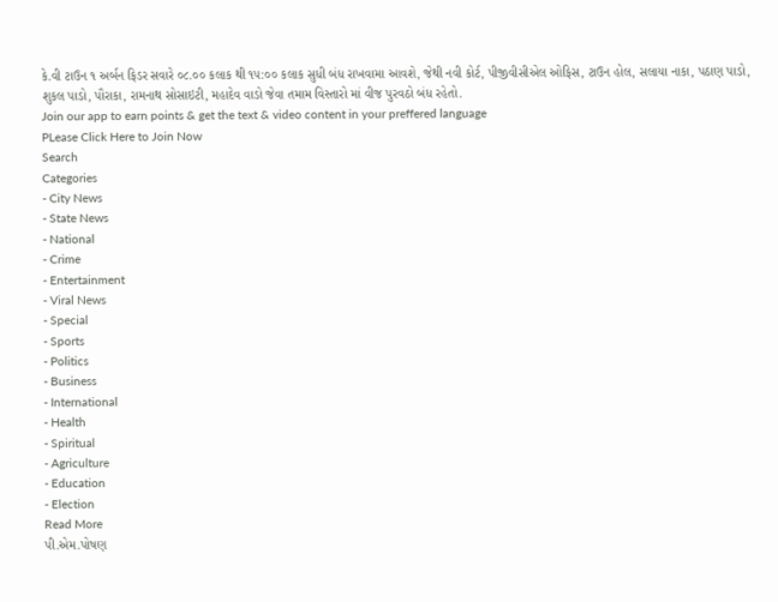કે.વી ટાઉન ૧ અર્બન ફિડર સવારે ૦૮.૦૦ કલાક થી ૧૫:૦૦ કલાક સુધી બંધ રાખવામા આવશે, જેથી નવી કોર્ટ, પીજીવીસીએલ ઓફિસ, ટાઉન હોલ, સલાયા નાકા, પઠાણ પાડો, શુકલ પાડો, પૌરાકા, રામનાથ સોસાઇટી, મહાદેવ વાડો જેવા તમામ વિસ્તારો માં વીજ પુરવઠો બંધ રહેતો.
Join our app to earn points & get the text & video content in your preffered language
PLease Click Here to Join Now
Search
Categories
- City News
- State News
- National
- Crime
- Entertainment
- Viral News
- Special
- Sports
- Politics
- Business
- International
- Health
- Spiritual
- Agriculture
- Education
- Election
Read More
પી.એમ.પોષણ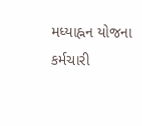મધ્યાહ્નન યોજના કર્મચારી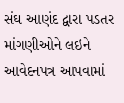સંઘ આણંદ દ્વારા પડતર માંગણીઓને લઇને આવેદનપત્ર આપવામાં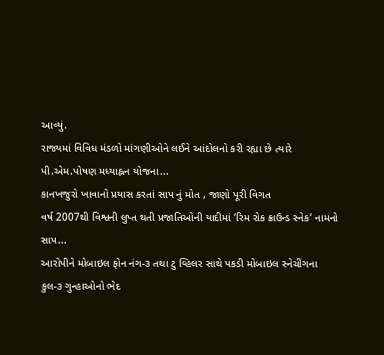આવ્યું.
રાજ્યમાં વિવિધ મંડળો માંગણીઓને લઈને આંદોલનો કરી રહ્યા છે ત્યારે પી.એમ.પોષણ મધ્યાહ્નન યોજના...
કાનખજુરો ખાવાનો પ્રયાસ કરતાં સાપ નું મોત , જાણો પૂરી વિગત
વર્ષ 2007થી વિશ્વની લુપ્ત થતી પ્રજાતિઓની યાદીમાં ‘રિમ રોક ક્રાઉન્ડ સ્નેક’ નામનો સાપ...
આરોપીને મોબાઇલ ફોન નંગ-૩ તથા ટુ વ્હિલર સાથે પકડી મોબાઇલ સ્નેચીંગના
કુલ-૩ ગુન્હાઓનો ભેદ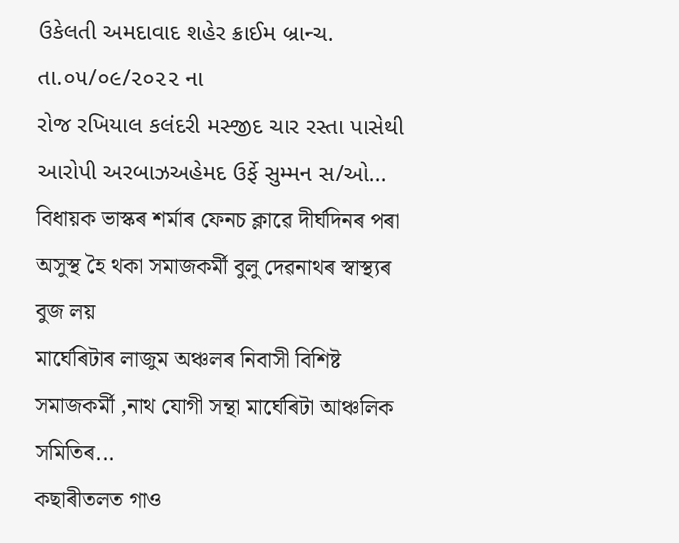ઉકેલતી અમદાવાદ શહેર ક્રાઈમ બ્રાન્ચ.
તા.૦૫/૦૯/૨૦૨૨ ના
રોજ રખિયાલ કલંદરી મસ્જીદ ચાર રસ્તા પાસેથી આરોપી અરબાઝઅહેમદ ઉર્ફે સુમ્મન સ/ઓ...
বিধায়ক ভাস্কৰ শৰ্মাৰ ফেনচ ক্লাৱে দীৰ্ঘদিনৰ পৰা অসুস্থ হৈ থকা সমাজকৰ্মী বুলু দেৱনাথৰ স্বাস্থ্যৰ বুজ লয়
মাৰ্ঘেৰিটাৰ লাজুম অঞ্চলৰ নিবাসী বিশিষ্ট সমাজকৰ্মী ,নাথ যোগী সন্থা মাৰ্ঘেৰিটা আঞ্চলিক সমিতিৰ...
কছাৰীতলত গাও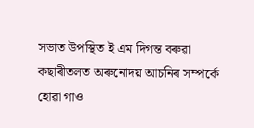সভাত উপস্থিত ই এম দিগন্ত বৰুৱা
কছাৰীতলত অৰুনোদয় আচনিৰ সম্পৰ্কে হোৱা গাও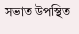সভাত উপস্থিত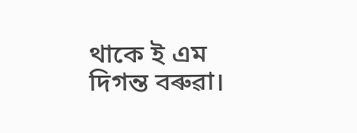থাকে ই এম দিগন্ত বৰুৱা।